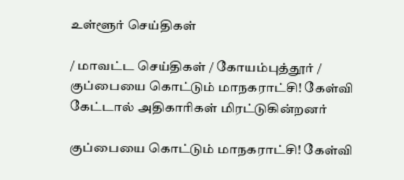உள்ளூர் செய்திகள்

/ மாவட்ட செய்திகள் / கோயம்புத்தூர் / குப்பையை கொட்டும் மாநகராட்சி! கேள்வி கேட்டால் அதிகாரிகள் மிரட்டுகின்றனர்

குப்பையை கொட்டும் மாநகராட்சி! கேள்வி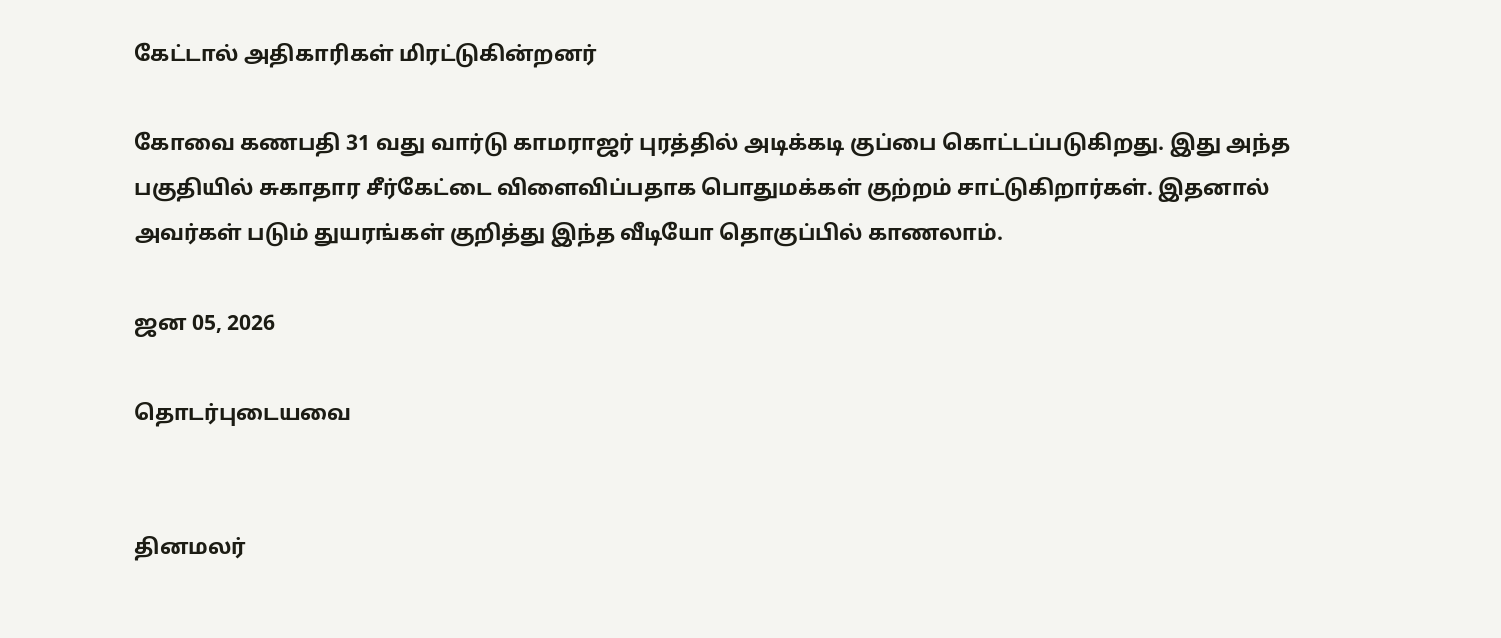கேட்டால் அதிகாரிகள் மிரட்டுகின்றனர்

கோவை கணபதி 31 வது வார்டு காமராஜர் புரத்தில் அடிக்கடி குப்பை கொட்டப்படுகிறது. இது அந்த பகுதியில் சுகாதார சீர்கேட்டை விளைவிப்பதாக பொதுமக்கள் குற்றம் சாட்டுகிறார்கள். இதனால் அவர்கள் படும் துயரங்கள் குறித்து இந்த வீடியோ தொகுப்பில் காணலாம்.

ஜன 05, 2026

தொடர்புடையவை


தினமலர்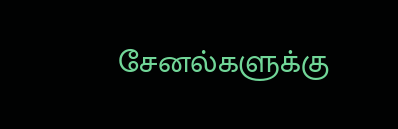சேனல்களுக்கு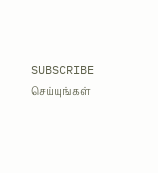SUBSCRIBE செய்யுங்கள்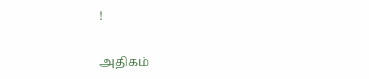!

அதிகம்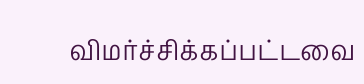விமர்ச்சிக்கப்பட்டவை